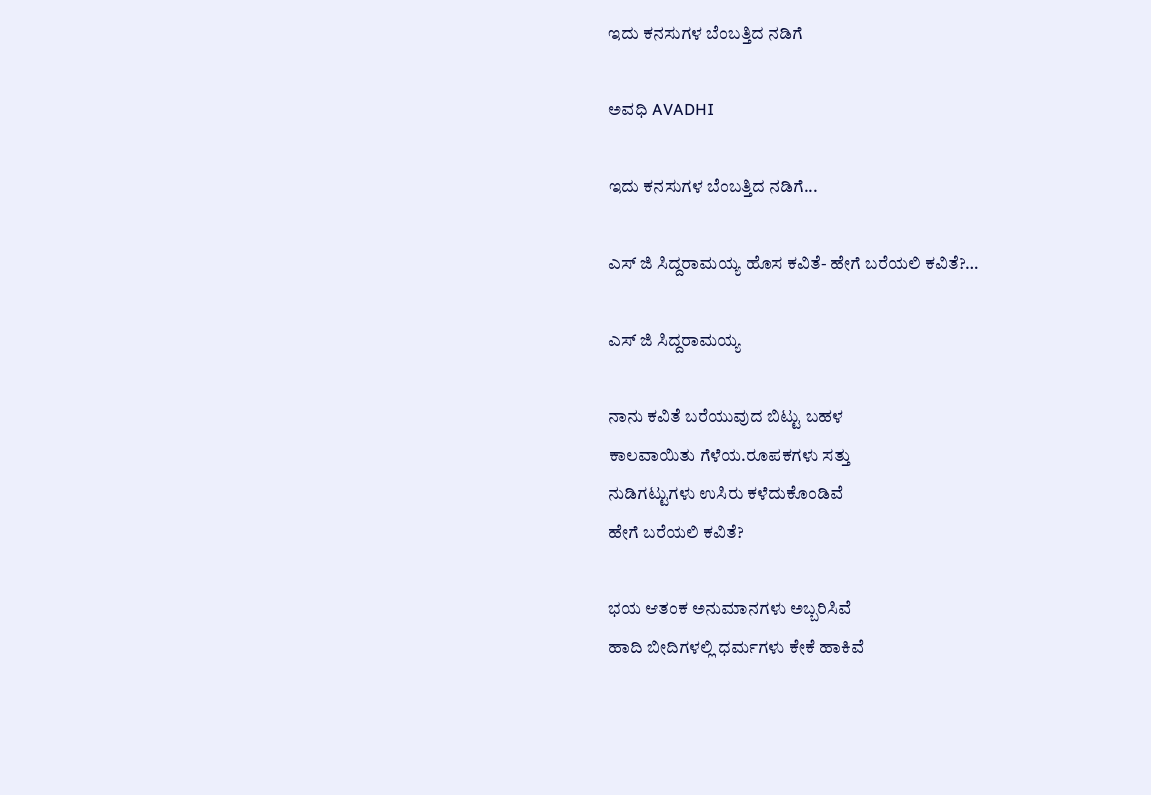ಇದು ಕನಸುಗಳ ಬೆಂಬತ್ತಿದ ನಡಿಗೆ‍

ಅವಧಿ AVADHI

ಇದು ಕನಸುಗಳ ಬೆಂಬತ್ತಿದ ನಡಿಗೆ...

ಎಸ್ ಜಿ ಸಿದ್ದರಾಮಯ್ಯ ಹೊಸ ಕವಿತೆ- ಹೇಗೆ ಬರೆಯಲಿ ಕವಿತೆ?…

ಎಸ್ ಜಿ ಸಿದ್ದರಾಮಯ್ಯ

ನಾನು ಕವಿತೆ ಬರೆಯುವುದ ಬಿಟ್ಟು ಬಹಳ
ಕಾಲವಾಯಿತು ಗೆಳೆಯ.ರೂಪಕಗಳು ಸತ್ತು
ನುಡಿಗಟ್ಟುಗಳು ಉಸಿರು ಕಳೆದುಕೊಂಡಿವೆ
ಹೇಗೆ ಬರೆಯಲಿ ಕವಿತೆ?

ಭಯ ಆತಂಕ ಅನುಮಾನಗಳು ಅಬ್ಬರಿಸಿವೆ
ಹಾದಿ ಬೀದಿಗಳಲ್ಲಿ ಧರ್ಮಗಳು‌ ಕೇಕೆ ಹಾಕಿವೆ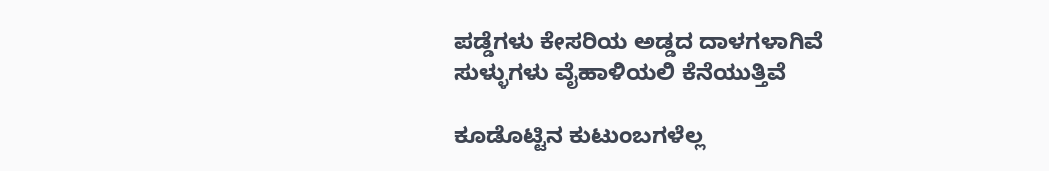ಪಡ್ಡೆಗಳು ಕೇಸರಿಯ ಅಡ್ಡದ ದಾಳಗಳಾಗಿವೆ
ಸುಳ್ಳುಗಳು ವೈಹಾಳಿಯಲಿ ಕೆನೆಯುತ್ತಿವೆ

ಕೂಡೊಟ್ಟಿನ ಕುಟುಂಬಗಳೆಲ್ಲ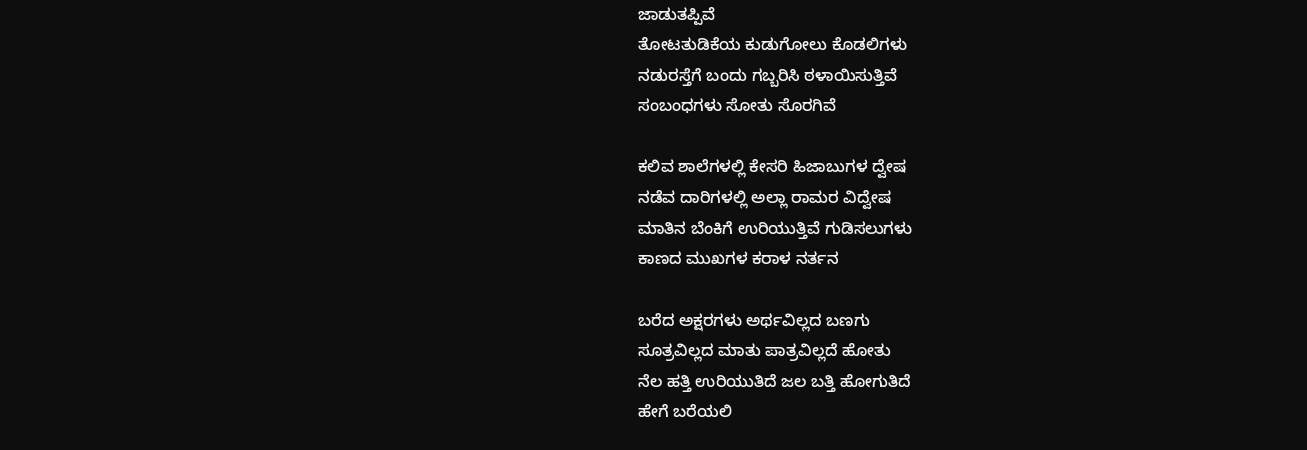ಜಾಡುತಪ್ಪಿವೆ
ತೋಟತುಡಿಕೆಯ ಕುಡುಗೋಲು ಕೊಡಲಿಗಳು
ನಡುರಸ್ತೆಗೆ ಬಂದು ಗಬ್ಬರಿಸಿ ಠಳಾಯಿಸುತ್ತಿವೆ
ಸಂಬಂಧಗಳು ಸೋತು ಸೊರಗಿವೆ

ಕಲಿವ ಶಾಲೆಗಳಲ್ಲಿ ಕೇಸರಿ ಹಿಜಾಬುಗಳ ದ್ವೇಷ
ನಡೆವ ದಾರಿಗಳಲ್ಲಿ ಅಲ್ಲಾ ರಾಮರ ವಿದ್ವೇಷ
ಮಾತಿನ ಬೆಂಕಿಗೆ ಉರಿಯುತ್ತಿವೆ ಗುಡಿಸಲುಗಳು
ಕಾಣದ ಮುಖಗಳ ಕರಾಳ ನರ್ತನ

ಬರೆದ ಅಕ್ಷರಗಳು ಅರ್ಥವಿಲ್ಲದ ಬಣಗು
ಸೂತ್ರವಿಲ್ಲದ ಮಾತು ಪಾತ್ರವಿಲ್ಲದೆ ಹೋತು
ನೆಲ ಹತ್ತಿ ಉರಿಯುತಿದೆ ಜಲ ಬತ್ತಿ ಹೋಗುತಿದೆ
ಹೇಗೆ ಬರೆಯಲಿ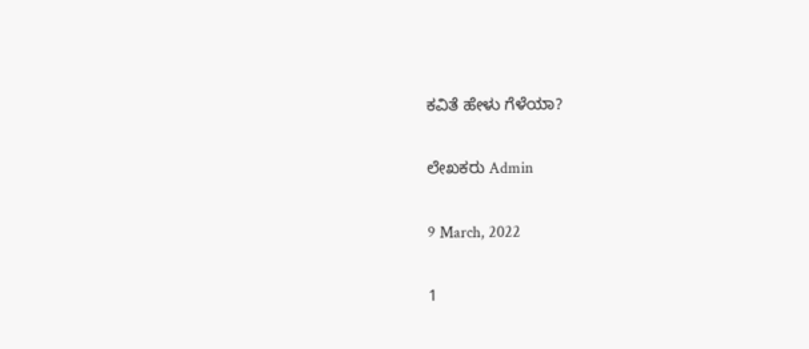ಕವಿತೆ ಹೇಳು ಗೆಳೆಯಾ?

ಲೇಖಕರು Admin

9 March, 2022

1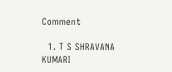Comment

  1. T S SHRAVANA KUMARI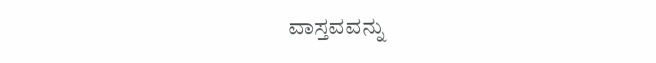ವಾಸ್ತವವನ್ನು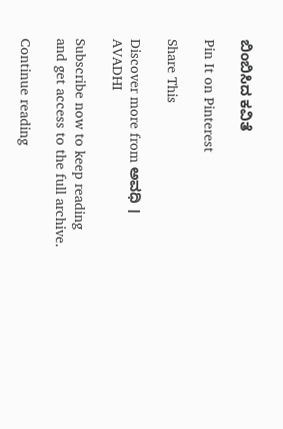ಬಿಂಬಿಸಿದ ಕವಿತೆ

Pin It on Pinterest

Share This

Discover more from ಅವಧಿ । AVADHI

Subscribe now to keep reading and get access to the full archive.

Continue reading